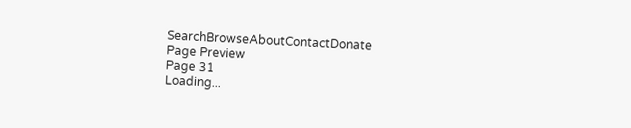SearchBrowseAboutContactDonate
Page Preview
Page 31
Loading...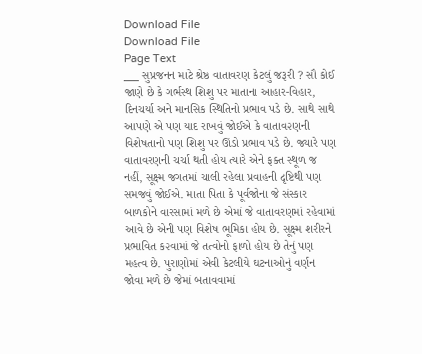Download File
Download File
Page Text
___ સુપ્રજનન માટે શ્રેષ્ઠ વાતાવરણ કેટલું જરૂરી ? સૌ કોઈ જાણે છે કે ગર્ભસ્થ શિશુ પર માતાના આહાર-વિહાર, દિનચર્યા અને માનસિક સ્થિતિનો પ્રભાવ પડે છે. સાથે સાથે આપણે એ પણ યાદ રાખવું જોઈએ કે વાતાવ૨ણની વિશેષતાનો પણ શિશુ પર ઊંડો પ્રભાવ પડે છે. જ્યારે પણ વાતાવરણની ચર્ચા થતી હોય ત્યારે એને ફક્ત સ્થૂળ જ નહીં, સૂક્ષ્મ જગતમાં ચાલી રહેલા પ્રવાહની દૃષ્ટિથી પણ સમજવું જોઈએ. માતા પિતા કે પૂર્વજોના જે સંસ્કાર બાળકોને વારસામાં મળે છે એમાં જે વાતાવરણમાં રહેવામાં આવે છે એની પણ વિશેષ ભૂમિકા હોય છે. સૂક્ષ્મ શરીરને પ્રભાવિત ક૨વામાં જે તત્વોનો ફાળો હોય છે તેનું પણ મહત્વ છે. પુરાણોમાં એવી કેટલીયે ઘટનાઓનું વર્ણન જોવા મળે છે જેમાં બતાવવામાં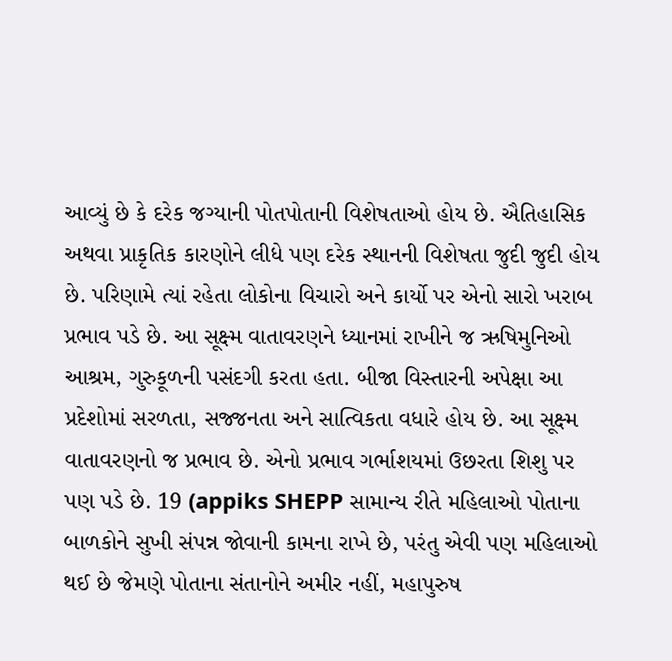આવ્યું છે કે દરેક જગ્યાની પોતપોતાની વિશેષતાઓ હોય છે. ઐતિહાસિક અથવા પ્રાકૃતિક કારણોને લીધે પણ દરેક સ્થાનની વિશેષતા જુદી જુદી હોય છે. પરિણામે ત્યાં રહેતા લોકોના વિચારો અને કાર્યો પર એનો સારો ખરાબ પ્રભાવ પડે છે. આ સૂક્ષ્મ વાતાવરણને ધ્યાનમાં રાખીને જ ઋષિમુનિઓ આશ્રમ, ગુરુકૂળની પસંદગી કરતા હતા. બીજા વિસ્તારની અપેક્ષા આ પ્રદેશોમાં સરળતા, સજ્જનતા અને સાત્વિકતા વધારે હોય છે. આ સૂક્ષ્મ વાતાવરણનો જ પ્રભાવ છે. એનો પ્રભાવ ગર્ભાશયમાં ઉછરતા શિશુ પર પણ પડે છે. 19 (appiks SHEPP સામાન્ય રીતે મહિલાઓ પોતાના બાળકોને સુખી સંપન્ન જોવાની કામના રાખે છે, પરંતુ એવી પણ મહિલાઓ થઈ છે જેમણે પોતાના સંતાનોને અમીર નહીં, મહાપુરુષ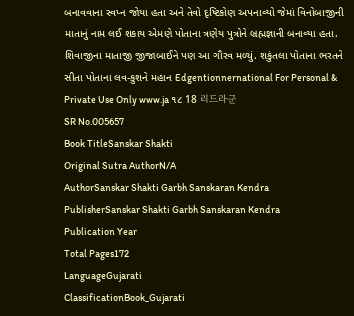બનાવવાના સ્વપ્ન જોયા હતા અને તેવો દૃષ્ટિકોણ અપનાવ્યો જેમાં વિનોબાજીની માતાનું નામ લઈ શકાય એમણે પોતાના ત્રણેય પુત્રોને બ્રહ્મજ્ઞાની બનાવ્યા હતા. શિવાજીના માતાજી જીજાબાઈને પણ આ ગૌરવ મળ્યું. શકુંતલા પોતાના ભરતને સીતા પોતાના લવ-કુશને મહાન Edgentionnernational For Personal & Private Use Only www.ja ૧૮ 18 리드라군
SR No.005657
Book TitleSanskar Shakti
Original Sutra AuthorN/A
AuthorSanskar Shakti Garbh Sanskaran Kendra
PublisherSanskar Shakti Garbh Sanskaran Kendra
Publication Year
Total Pages172
LanguageGujarati
ClassificationBook_Gujarati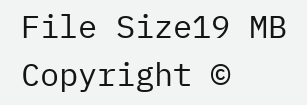File Size19 MB
Copyright ©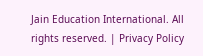Jain Education International. All rights reserved. | Privacy Policy